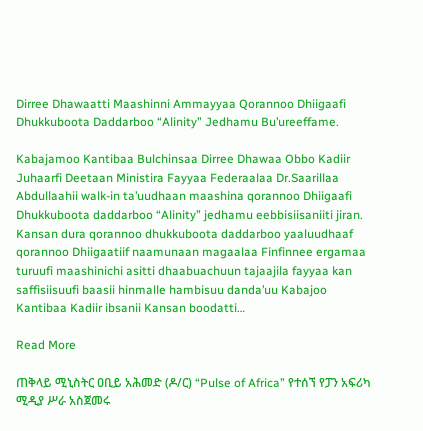Dirree Dhawaatti Maashinni Ammayyaa Qorannoo Dhiigaafi Dhukkuboota Daddarboo “Alinity” Jedhamu Bu’ureeffame.

Kabajamoo Kantibaa Bulchinsaa Dirree Dhawaa Obbo Kadiir Juhaarfi Deetaan Ministira Fayyaa Federaalaa Dr.Saarillaa Abdullaahii walk-in ta’uudhaan maashina qorannoo Dhiigaafi Dhukkuboota daddarboo “Alinity” jedhamu eebbisiisaniiti jiran. Kansan dura qorannoo dhukkuboota daddarboo yaaluudhaaf qorannoo Dhiigaatiif naamunaan magaalaa Finfinnee ergamaa turuufi maashinichi asitti dhaabuachuun tajaajila fayyaa kan saffisiisuufi baasii hinmalle hambisuu danda’uu Kabajoo Kantibaa Kadiir ibsanii Kansan boodatti…

Read More

ጠቅላይ ሚኒስትር ዐቢይ አሕመድ (ዶ/ር) “Pulse of Africa” የተሰኘ የፓን አፍሪካ ሚዲያ ሥራ አስጀመሩ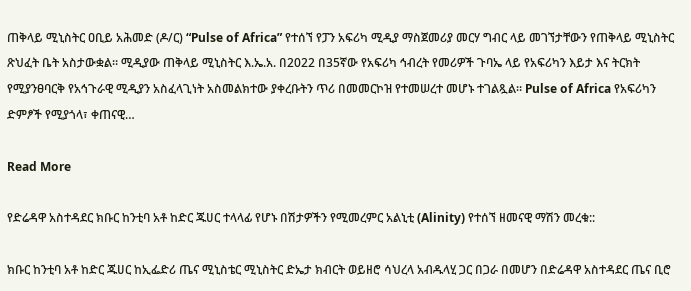ጠቅላይ ሚኒስትር ዐቢይ አሕመድ (ዶ/ር) “Pulse of Africa” የተሰኘ የፓን አፍሪካ ሚዲያ ማስጀመሪያ መርሃ ግብር ላይ መገኘታቸውን የጠቅላይ ሚኒስትር ጽህፈት ቤት አስታውቋል። ሚዲያው ጠቅላይ ሚኒስትር እ.ኤ.አ. በ2022 በ35ኛው የአፍሪካ ኅብረት የመሪዎች ጉባኤ ላይ የአፍሪካን እይታ እና ትርክት የሚያንፀባርቅ የአኅጉራዊ ሚዲያን አስፈላጊነት አስመልክተው ያቀረቡትን ጥሪ በመመርኮዝ የተመሠረተ መሆኑ ተገልጿል። Pulse of Africa የአፍሪካን ድምፆች የሚያጎላ፣ ቀጠናዊ…

Read More

የድሬዳዋ አስተዳደር ክቡር ከንቲባ አቶ ከድር ጁሀር ተላላፊ የሆኑ በሽታዎችን የሚመረምር አልኒቲ (Alinity) የተሰኘ ዘመናዊ ማሽን መረቁ::

ክቡር ከንቲባ አቶ ከድር ጁሀር ከኢፌድሪ ጤና ሚኒስቴር ሚኒስትር ድኤታ ክብርት ወይዘሮ ሳህረላ አብዱላሂ ጋር በጋራ በመሆን በድሬዳዋ አስተዳደር ጤና ቢሮ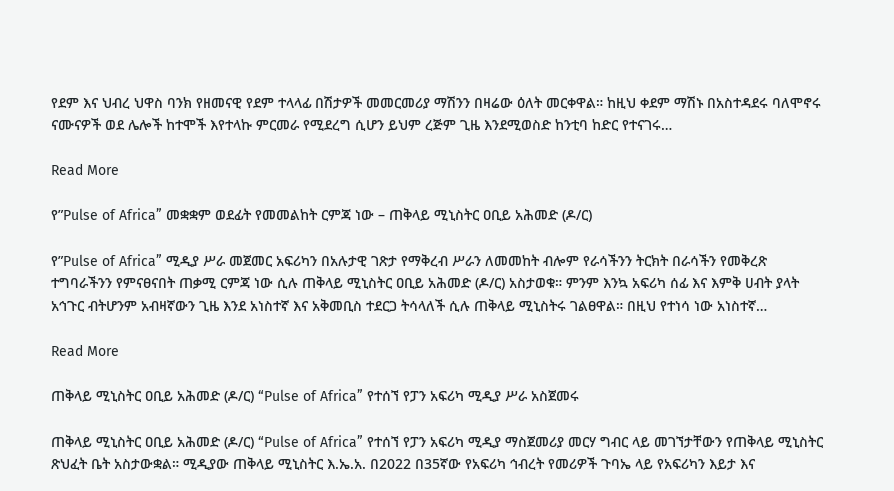የደም እና ህብረ ህዋስ ባንክ የዘመናዊ የደም ተላላፊ በሽታዎች መመርመሪያ ማሽንን በዛሬው ዕለት መርቀዋል። ከዚህ ቀደም ማሽኑ በአስተዳደሩ ባለሞኖሩ ናሙናዎች ወደ ሌሎች ከተሞች እየተላኩ ምርመራ የሚደረግ ሲሆን ይህም ረጅም ጊዜ እንደሚወስድ ከንቲባ ከድር የተናገሩ…

Read More

የ”Pulse of Africa” መቋቋም ወደፊት የመመልከት ርምጃ ነው – ጠቅላይ ሚኒስትር ዐቢይ አሕመድ (ዶ/ር)

የ”Pulse of Africa” ሚዲያ ሥራ መጀመር አፍሪካን በአሉታዊ ገጽታ የማቅረብ ሥራን ለመመከት ብሎም የራሳችንን ትርክት በራሳችን የመቅረጽ ተግባራችንን የምናፀናበት ጠቃሚ ርምጃ ነው ሲሉ ጠቅላይ ሚኒስትር ዐቢይ አሕመድ (ዶ/ር) አስታወቁ። ምንም እንኳ አፍሪካ ሰፊ እና እምቅ ሀብት ያላት አኅጉር ብትሆንም አብዛኛውን ጊዜ እንደ አነስተኛ እና አቅመቢስ ተደርጋ ትሳላለች ሲሉ ጠቅላይ ሚኒስትሩ ገልፀዋል። በዚህ የተነሳ ነው አነስተኛ…

Read More

ጠቅላይ ሚኒስትር ዐቢይ አሕመድ (ዶ/ር) “Pulse of Africa” የተሰኘ የፓን አፍሪካ ሚዲያ ሥራ አስጀመሩ

ጠቅላይ ሚኒስትር ዐቢይ አሕመድ (ዶ/ር) “Pulse of Africa” የተሰኘ የፓን አፍሪካ ሚዲያ ማስጀመሪያ መርሃ ግብር ላይ መገኘታቸውን የጠቅላይ ሚኒስትር ጽህፈት ቤት አስታውቋል። ሚዲያው ጠቅላይ ሚኒስትር እ.ኤ.አ. በ2022 በ35ኛው የአፍሪካ ኅብረት የመሪዎች ጉባኤ ላይ የአፍሪካን እይታ እና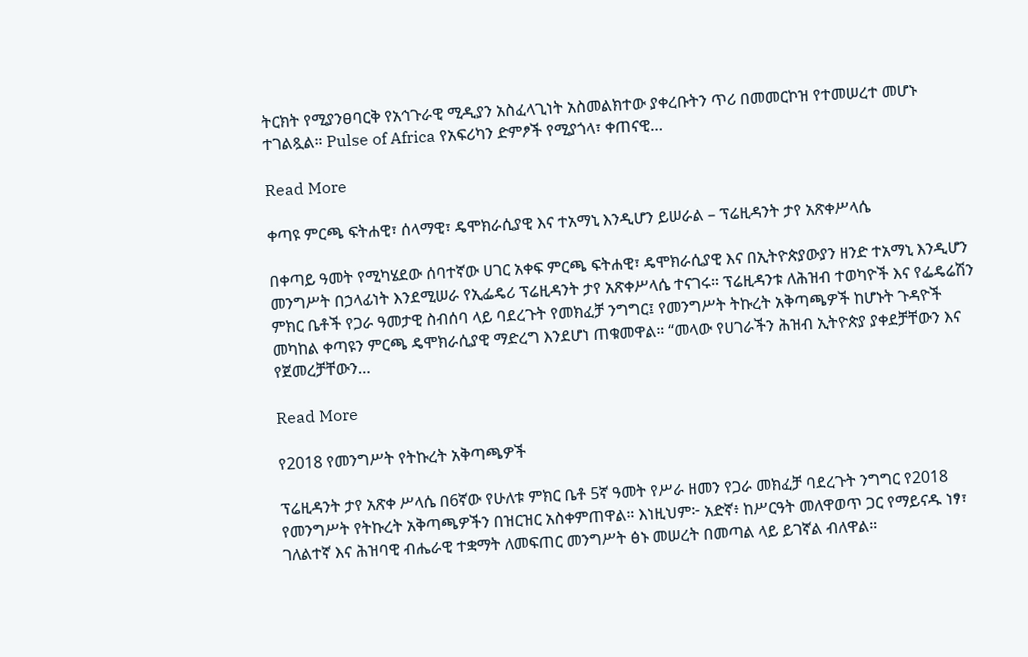ትርክት የሚያንፀባርቅ የአኅጉራዊ ሚዲያን አስፈላጊነት አስመልክተው ያቀረቡትን ጥሪ በመመርኮዝ የተመሠረተ መሆኑ ተገልጿል። Pulse of Africa የአፍሪካን ድምፆች የሚያጎላ፣ ቀጠናዊ…

Read More

ቀጣዩ ምርጫ ፍትሐዊ፣ ሰላማዊ፣ ዴሞክራሲያዊ እና ተአማኒ እንዲሆን ይሠራል – ፕሬዚዳንት ታየ አጽቀሥላሴ

በቀጣይ ዓመት የሚካሄደው ሰባተኛው ሀገር አቀፍ ምርጫ ፍትሐዊ፣ ዴሞክራሲያዊ እና በኢትዮጵያውያን ዘንድ ተአማኒ እንዲሆን መንግሥት በኃላፊነት እንደሚሠራ የኢፌዴሪ ፕሬዚዳንት ታየ አጽቀሥላሴ ተናገሩ። ፕሬዚዳንቱ ለሕዝብ ተወካዮች እና የፌዴሬሽን ምክር ቤቶች የጋራ ዓመታዊ ስብሰባ ላይ ባደረጉት የመክፈቻ ንግግር፤ የመንግሥት ትኩረት አቅጣጫዎች ከሆኑት ጉዳዮች መካከል ቀጣዩን ምርጫ ዴሞክራሲያዊ ማድረግ እንደሆነ ጠቁመዋል። “መላው የሀገራችን ሕዝብ ኢትዮጵያ ያቀደቻቸውን እና የጀመረቻቸውን…

Read More

የ2018 የመንግሥት የትኩረት አቅጣጫዎች

ፕሬዚዳንት ታየ አጽቀ ሥላሴ በ6ኛው የሁለቱ ምክር ቤቶ 5ኛ ዓመት የሥራ ዘመን የጋራ መክፈቻ ባደረጉት ንግግር የ2018 የመንግሥት የትኩረት አቅጣጫዎችን በዝርዝር አስቀምጠዋል። እነዚህም፦ አድኛ፥ ከሥርዓት መለዋወጥ ጋር የማይናዱ ነፃ፣ ገለልተኛ እና ሕዝባዊ ብሔራዊ ተቋማት ለመፍጠር መንግሥት ፅኑ መሠረት በመጣል ላይ ይገኛል ብለዋል።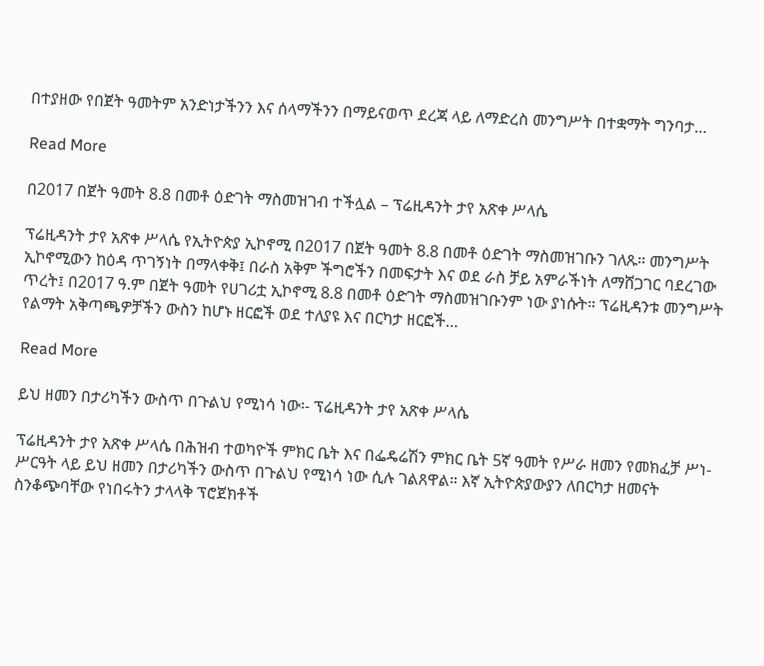በተያዘው የበጀት ዓመትም አንድነታችንን እና ሰላማችንን በማይናወጥ ደረጃ ላይ ለማድረስ መንግሥት በተቋማት ግንባታ…

Read More

በ2017 በጀት ዓመት 8.8 በመቶ ዕድገት ማስመዝገብ ተችሏል – ፕሬዚዳንት ታየ አጽቀ ሥላሴ

ፕሬዚዳንት ታየ አጽቀ ሥላሴ የኢትዮጵያ ኢኮኖሚ በ2017 በጀት ዓመት 8.8 በመቶ ዕድገት ማስመዝገቡን ገለጹ። መንግሥት ኢኮኖሚውን ከዕዳ ጥገኝነት በማላቀቅ፤ በራስ አቅም ችግሮችን በመፍታት እና ወደ ራስ ቻይ አምራችነት ለማሸጋገር ባደረገው ጥረት፤ በ2017 ዓ.ም በጀት ዓመት የሀገሪቷ ኢኮኖሚ 8.8 በመቶ ዕድገት ማስመዝገቡንም ነው ያነሱት። ፕሬዚዳንቱ መንግሥት የልማት አቅጣጫዎቻችን ውስን ከሆኑ ዘርፎች ወደ ተለያዩ እና በርካታ ዘርፎች…

Read More

ይህ ዘመን በታሪካችን ውስጥ በጉልህ የሚነሳ ነው፡- ፕሬዚዳንት ታየ አጽቀ ሥላሴ

ፕሬዚዳንት ታየ አጽቀ ሥላሴ በሕዝብ ተወካዮች ምክር ቤት እና በፌዴሬሽን ምክር ቤት 5ኛ ዓመት የሥራ ዘመን የመክፈቻ ሥነ-ሥርዓት ላይ ይህ ዘመን በታሪካችን ውስጥ በጉልህ የሚነሳ ነው ሲሉ ገልጸዋል። እኛ ኢትዮጵያውያን ለበርካታ ዘመናት ስንቆጭባቸው የነበሩትን ታላላቅ ፕሮጀክቶች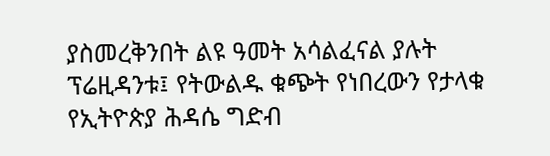ያስመረቅንበት ልዩ ዓመት አሳልፈናል ያሉት ፕሬዚዳንቱ፤ የትውልዱ ቁጭት የነበረውን የታላቁ የኢትዮጵያ ሕዳሴ ግድብ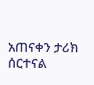አጠናቀን ታሪክ ሰርተናል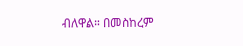ብለዋል። በመስከረም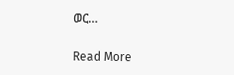ወር…

Read More